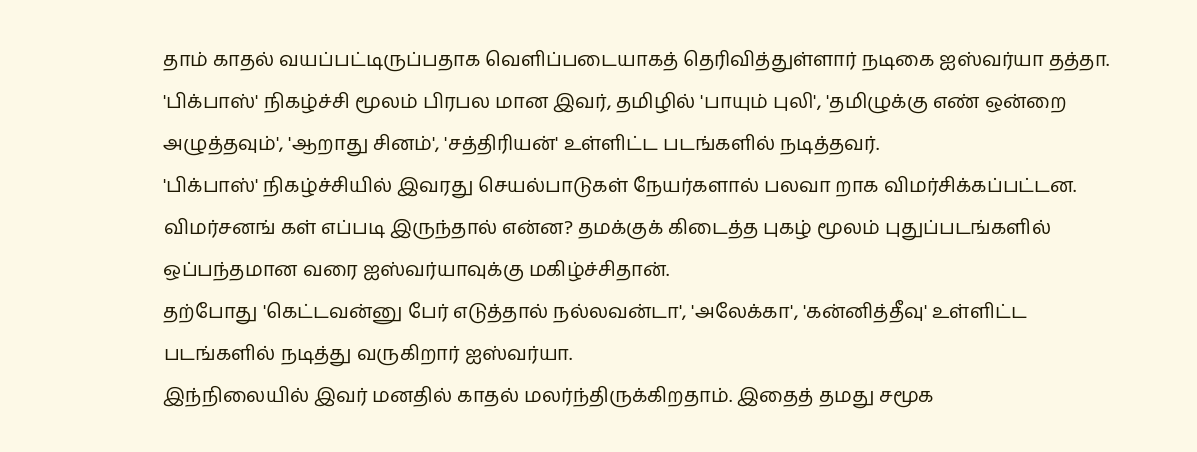தாம் காதல் வயப்பட்டிருப்பதாக வெளிப்படையாகத் தெரிவித்துள்ளார் நடிகை ஐஸ்வர்யா தத்தா.
'பிக்பாஸ்' நிகழ்ச்சி மூலம் பிரபல மான இவர், தமிழில் 'பாயும் புலி', 'தமிழுக்கு எண் ஒன்றை அழுத்தவும்', 'ஆறாது சினம்', 'சத்திரியன்' உள்ளிட்ட படங்களில் நடித்தவர்.
'பிக்பாஸ்' நிகழ்ச்சியில் இவரது செயல்பாடுகள் நேயர்களால் பலவா றாக விமர்சிக்கப்பட்டன. விமர்சனங் கள் எப்படி இருந்தால் என்ன? தமக்குக் கிடைத்த புகழ் மூலம் புதுப்படங்களில் ஒப்பந்தமான வரை ஐஸ்வர்யாவுக்கு மகிழ்ச்சிதான்.
தற்போது 'கெட்டவன்னு பேர் எடுத்தால் நல்லவன்டா', 'அலேக்கா', 'கன்னித்தீவு' உள்ளிட்ட படங்களில் நடித்து வருகிறார் ஐஸ்வர்யா.
இந்நிலையில் இவர் மனதில் காதல் மலர்ந்திருக்கிறதாம். இதைத் தமது சமூக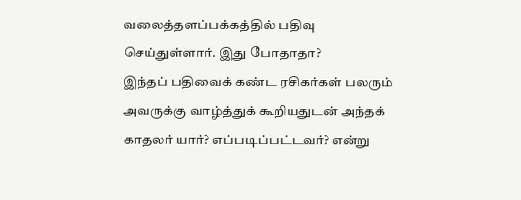வலைத்தளப்பக்கத்தில் பதிவு செய்துள்ளார். இது போதாதா?
இந்தப் பதிவைக் கண்ட ரசிகர்கள் பலரும் அவருக்கு வாழ்த்துக் கூறியதுடன் அந்தக் காதலர் யார்? எப்படிப்பட்டவர்? என்று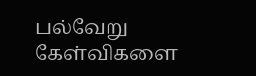பல்வேறு கேள்விகளை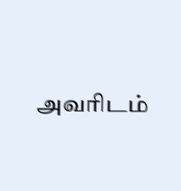அவரிடம்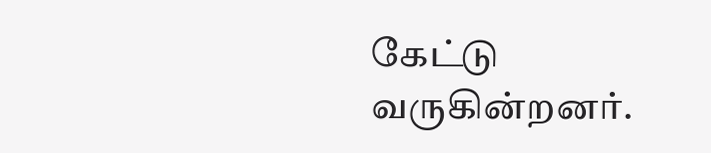கேட்டு வருகின்றனர்.